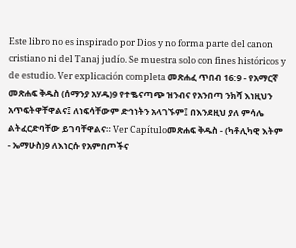Este libro no es inspirado por Dios y no forma parte del canon cristiano ni del Tanaj judío. Se muestra solo con fines históricos y de estudio. Ver explicación completa መጽሐፈ ጥበብ 16:9 - የአማርኛ መጽሐፍ ቅዱስ (ሰማንያ አሃዱ)9 የተቈናጣጭ ዝንብና የአንበጣ ንክሻ እነዚህን አጥፍትዋቸዋልና፤ ለነፍሳቸውም ድኅነትን አላገኙም፤ በእንደዚህ ያለ ምሳሌ ልትፈርድባቸው ይገባቸዋልና። Ver Capítuloመጽሐፍ ቅዱስ - (ካቶሊካዊ እትም - ኤማሁስ)9 ለእነርሱ የአምበጦችና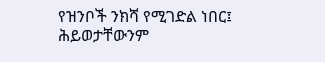የዝንቦች ንክሻ የሚገድል ነበር፤ ሕይወታቸውንም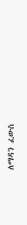ለማዳን ፈውስ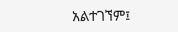አልተገኘም፤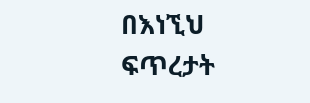በእነኚህ ፍጥረታት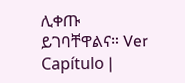ሊቀጡ ይገባቸዋልና። Ver Capítulo |